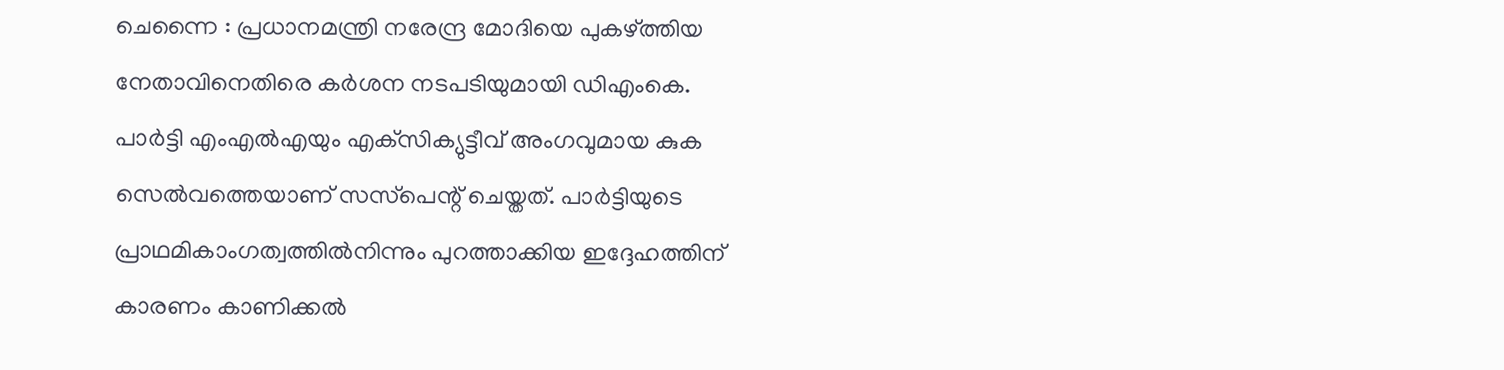ചെന്നൈ : പ്രധാനമന്ത്രി നരേന്ദ്ര മോദിയെ പുകഴ്ത്തിയ നേതാവിനെതിരെ കര്‍ശന നടപടിയുമായി ഡിഎംകെ. പാര്‍ട്ടി എംഎല്‍എയും എക്‌സിക്യുട്ടീവ് അംഗവുമായ കുക സെല്‍വത്തെയാണ് സസ്‌പെന്റ് ചെയ്തത്. പാര്‍ട്ടിയുടെ പ്രാഥമികാംഗത്വത്തില്‍നിന്നും പുറത്താക്കിയ ഇദ്ദേഹത്തിന് കാരണം കാണിക്കല്‍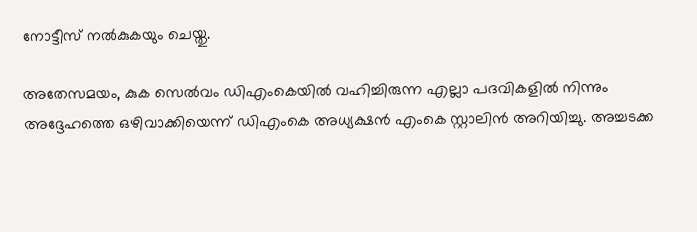നോട്ടീസ് നല്‍കുകയും ചെയ്തു.

അതേസമയം, കുക സെല്‍വം ഡിഎംകെയില്‍ വഹിച്ചിരുന്ന എല്ലാ പദവികളില്‍ നിന്നും അദ്ദേഹത്തെ ഒഴിവാക്കിയെന്ന് ഡിഎംകെ അധ്യക്ഷന്‍ എംകെ സ്റ്റാലിന്‍ അറിയിച്ചു. അച്ചടക്ക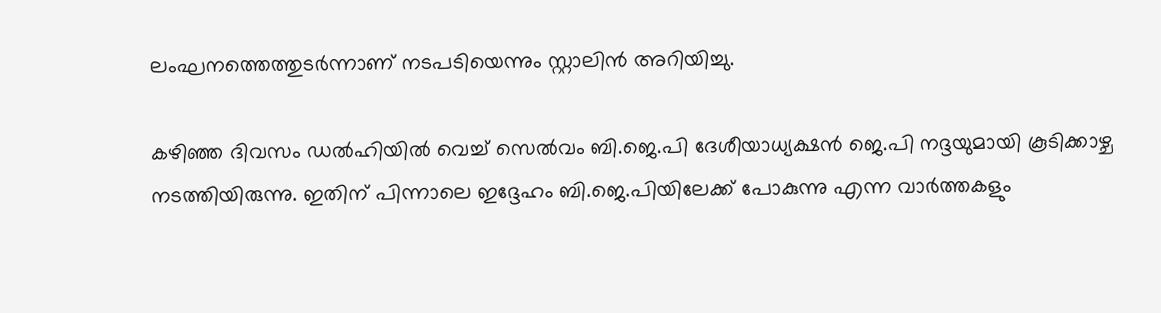ലംഘനത്തെത്തുടര്‍ന്നാണ് നടപടിയെന്നും സ്റ്റാലിന്‍ അറിയിച്ചു.

കഴിഞ്ഞ ദിവസം ഡല്‍ഹിയില്‍ വെച്ച്‌ സെല്‍വം ബി.ജെ.പി ദേശീയാധ്യക്ഷന്‍ ജെ.പി നദ്ദയുമായി കൂടിക്കാഴ്ച നടത്തിയിരുന്നു. ഇതിന് പിന്നാലെ ഇദ്ദേഹം ബി.ജെ.പിയിലേക്ക് പോകുന്നു എന്ന വാര്‍ത്തകളും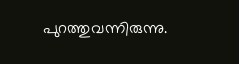പുറത്തുവന്നിരുന്നു.